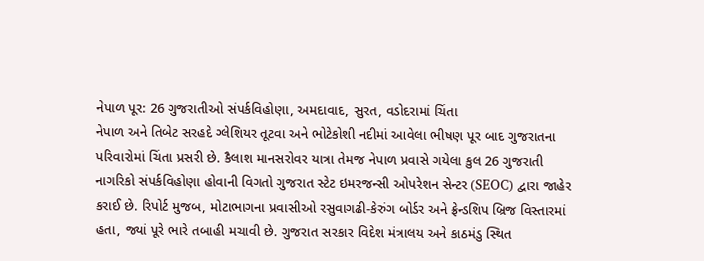નેપાળ પૂર: 26 ગુજરાતીઓ સંપર્કવિહોણા, અમદાવાદ, સુરત, વડોદરામાં ચિંતા
નેપાળ અને તિબેટ સરહદે ગ્લેશિયર તૂટવા અને ભોટેકોશી નદીમાં આવેલા ભીષણ પૂર બાદ ગુજરાતના પરિવારોમાં ચિંતા પ્રસરી છે. કૈલાશ માનસરોવર યાત્રા તેમજ નેપાળ પ્રવાસે ગયેલા કુલ 26 ગુજરાતી નાગરિકો સંપર્કવિહોણા હોવાની વિગતો ગુજરાત સ્ટેટ ઇમરજન્સી ઓપરેશન સેન્ટર (SEOC) દ્વારા જાહેર કરાઈ છે. રિપોર્ટ મુજબ, મોટાભાગના પ્રવાસીઓ રસુવાગઢી-કેરુંગ બોર્ડર અને ફ્રેન્ડશિપ બ્રિજ વિસ્તારમાં હતા, જ્યાં પૂરે ભારે તબાહી મચાવી છે. ગુજરાત સરકાર વિદેશ મંત્રાલય અને કાઠમંડુ સ્થિત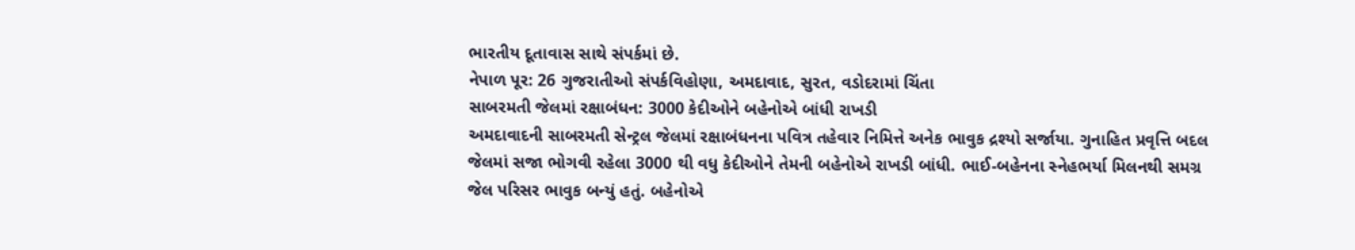ભારતીય દૂતાવાસ સાથે સંપર્કમાં છે.
નેપાળ પૂર: 26 ગુજરાતીઓ સંપર્કવિહોણા, અમદાવાદ, સુરત, વડોદરામાં ચિંતા
સાબરમતી જેલમાં રક્ષાબંધન: 3000 કેદીઓને બહેનોએ બાંધી રાખડી
અમદાવાદની સાબરમતી સેન્ટ્રલ જેલમાં રક્ષાબંધનના પવિત્ર તહેવાર નિમિત્તે અનેક ભાવુક દ્રશ્યો સર્જાયા. ગુનાહિત પ્રવૃત્તિ બદલ જેલમાં સજા ભોગવી રહેલા 3000 થી વધુ કેદીઓને તેમની બહેનોએ રાખડી બાંધી. ભાઈ-બહેનના સ્નેહભર્યા મિલનથી સમગ્ર જેલ પરિસર ભાવુક બન્યું હતું. બહેનોએ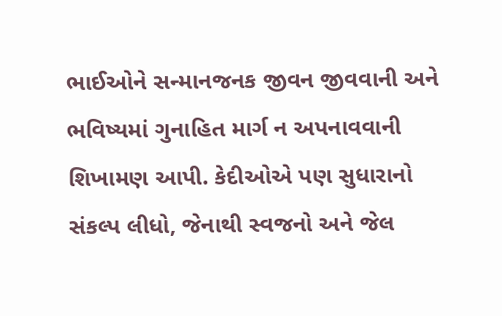ભાઈઓને સન્માનજનક જીવન જીવવાની અને ભવિષ્યમાં ગુનાહિત માર્ગ ન અપનાવવાની શિખામણ આપી. કેદીઓએ પણ સુધારાનો સંકલ્પ લીધો, જેનાથી સ્વજનો અને જેલ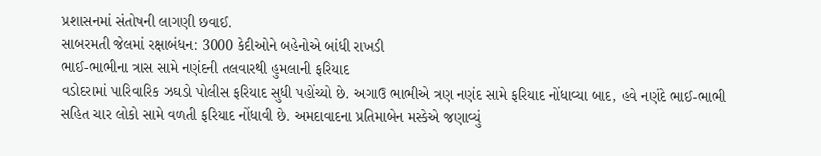પ્રશાસનમાં સંતોષની લાગણી છવાઈ.
સાબરમતી જેલમાં રક્ષાબંધન: 3000 કેદીઓને બહેનોએ બાંધી રાખડી
ભાઈ-ભાભીના ત્રાસ સામે નણંદની તલવારથી હુમલાની ફરિયાદ
વડોદરામાં પારિવારિક ઝઘડો પોલીસ ફરિયાદ સુધી પહોંચ્યો છે. અગાઉ ભાભીએ ત્રણ નણંદ સામે ફરિયાદ નોંધાવ્યા બાદ, હવે નણંદે ભાઈ-ભાભી સહિત ચાર લોકો સામે વળતી ફરિયાદ નોંધાવી છે. અમદાવાદના પ્રતિમાબેન મસ્કેએ જણાવ્યું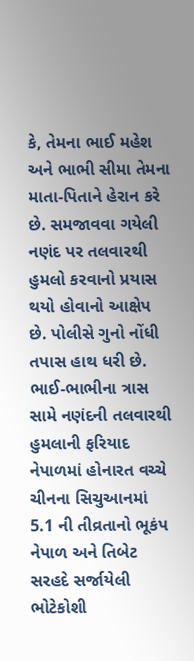કે, તેમના ભાઈ મહેશ અને ભાભી સીમા તેમના માતા-પિતાને હેરાન કરે છે. સમજાવવા ગયેલી નણંદ પર તલવારથી હુમલો કરવાનો પ્રયાસ થયો હોવાનો આક્ષેપ છે. પોલીસે ગુનો નોંધી તપાસ હાથ ધરી છે.
ભાઈ-ભાભીના ત્રાસ સામે નણંદની તલવારથી હુમલાની ફરિયાદ
નેપાળમાં હોનારત વચ્ચે ચીનના સિચુઆનમાં 5.1 ની તીવ્રતાનો ભૂકંપ
નેપાળ અને તિબેટ સરહદે સર્જાયેલી ભોટેકોશી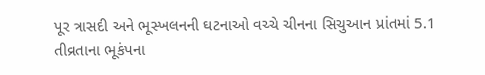પૂર ત્રાસદી અને ભૂસ્ખલનની ઘટનાઓ વચ્ચે ચીનના સિચુઆન પ્રાંતમાં 5.1 તીવ્રતાના ભૂકંપના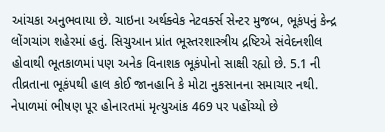આંચકા અનુભવાયા છે. ચાઇના અર્થક્વેક નેટવર્ક્સ સેન્ટર મુજબ, ભૂકંપનું કેન્દ્ર લોંગચાંગ શહેરમાં હતું. સિચુઆન પ્રાંત ભૂસ્તરશાસ્ત્રીય દ્રષ્ટિએ સંવેદનશીલ હોવાથી ભૂતકાળમાં પણ અનેક વિનાશક ભૂકંપોનો સાક્ષી રહ્યો છે. 5.1 ની તીવ્રતાના ભૂકંપથી હાલ કોઈ જાનહાનિ કે મોટા નુકસાનના સમાચાર નથી. નેપાળમાં ભીષણ પૂર હોનારતમાં મૃત્યુઆંક 469 પર પહોંચ્યો છે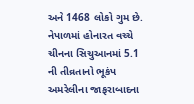અને 1468 લોકો ગુમ છે.
નેપાળમાં હોનારત વચ્ચે ચીનના સિચુઆનમાં 5.1 ની તીવ્રતાનો ભૂકંપ
અમરેલીના જાફરાબાદના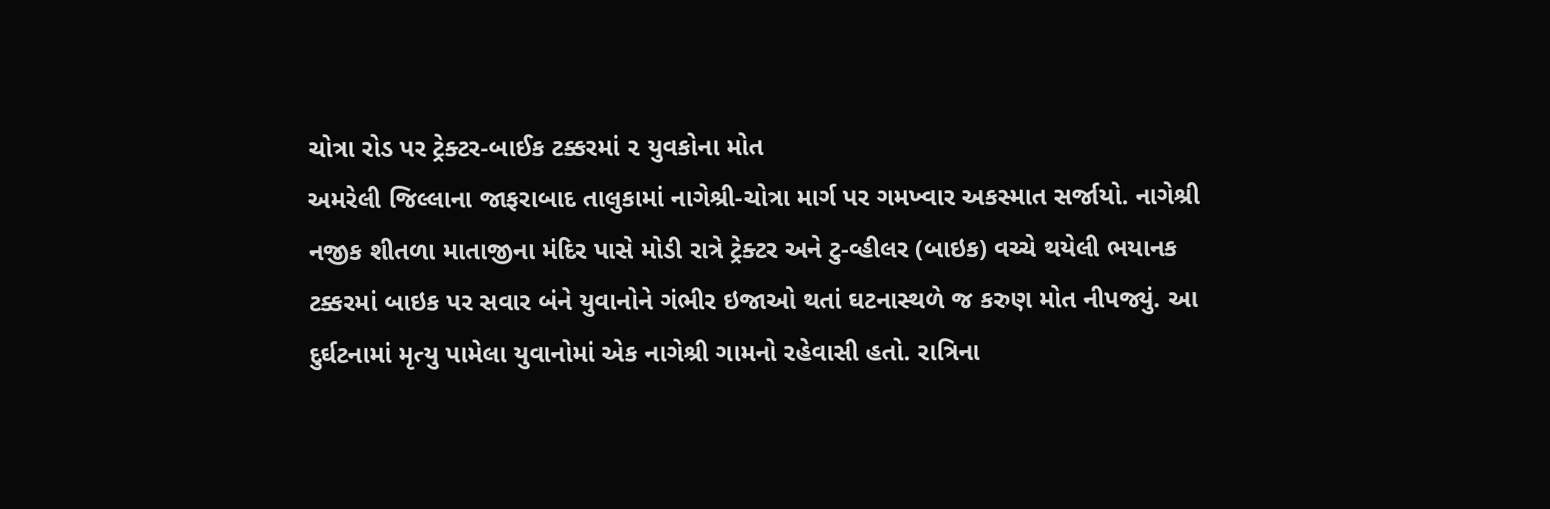ચોત્રા રોડ પર ટ્રેક્ટર-બાઈક ટક્કરમાં ૨ યુવકોના મોત
અમરેલી જિલ્લાના જાફરાબાદ તાલુકામાં નાગેશ્રી-ચોત્રા માર્ગ પર ગમખ્વાર અકસ્માત સર્જાયો. નાગેશ્રી નજીક શીતળા માતાજીના મંદિર પાસે મોડી રાત્રે ટ્રેક્ટર અને ટુ-વ્હીલર (બાઇક) વચ્ચે થયેલી ભયાનક ટક્કરમાં બાઇક પર સવાર બંને યુવાનોને ગંભીર ઇજાઓ થતાં ઘટનાસ્થળે જ કરુણ મોત નીપજ્યું. આ દુર્ઘટનામાં મૃત્યુ પામેલા યુવાનોમાં એક નાગેશ્રી ગામનો રહેવાસી હતો. રાત્રિના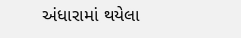અંધારામાં થયેલા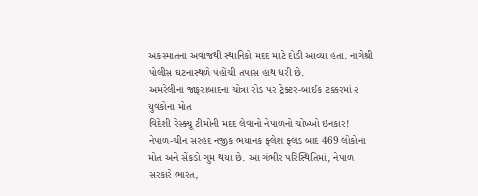અકસ્માતના અવાજથી સ્થાનિકો મદદ માટે દોડી આવ્યા હતા. નાગેશ્રી પોલીસ ઘટનાસ્થળે પહોંચી તપાસ હાથ ધરી છે.
અમરેલીના જાફરાબાદના ચોત્રા રોડ પર ટ્રેક્ટર-બાઈક ટક્કરમાં ૨ યુવકોના મોત
વિદેશી રેસ્ક્યૂ ટીમોની મદદ લેવાનો નેપાળનો ચોખ્ખો ઇનકાર!
નેપાળ-ચીન સરહદ નજીક ભયાનક ફ્લેશ ફ્લડ બાદ 469 લોકોના મોત અને સેંકડો ગુમ થયા છે. આ ગંભીર પરિસ્થિતિમાં, નેપાળ સરકારે ભારત,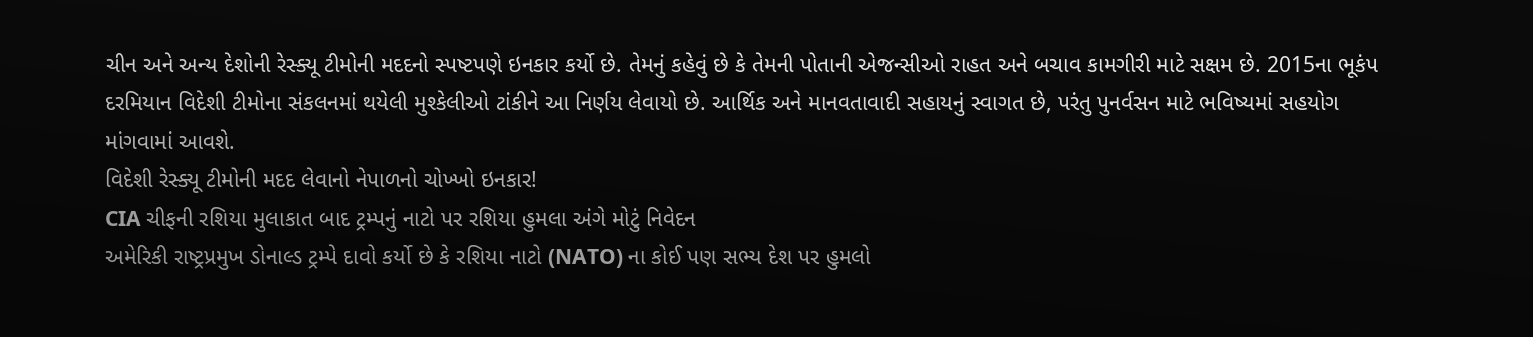ચીન અને અન્ય દેશોની રેસ્ક્યૂ ટીમોની મદદનો સ્પષ્ટપણે ઇનકાર કર્યો છે. તેમનું કહેવું છે કે તેમની પોતાની એજન્સીઓ રાહત અને બચાવ કામગીરી માટે સક્ષમ છે. 2015ના ભૂકંપ દરમિયાન વિદેશી ટીમોના સંકલનમાં થયેલી મુશ્કેલીઓ ટાંકીને આ નિર્ણય લેવાયો છે. આર્થિક અને માનવતાવાદી સહાયનું સ્વાગત છે, પરંતુ પુનર્વસન માટે ભવિષ્યમાં સહયોગ માંગવામાં આવશે.
વિદેશી રેસ્ક્યૂ ટીમોની મદદ લેવાનો નેપાળનો ચોખ્ખો ઇનકાર!
CIA ચીફની રશિયા મુલાકાત બાદ ટ્રમ્પનું નાટો પર રશિયા હુમલા અંગે મોટું નિવેદન
અમેરિકી રાષ્ટ્રપ્રમુખ ડોનાલ્ડ ટ્રમ્પે દાવો કર્યો છે કે રશિયા નાટો (NATO) ના કોઈ પણ સભ્ય દેશ પર હુમલો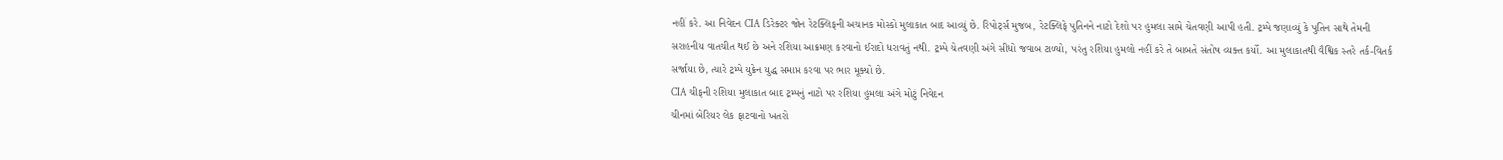નહીં કરે. આ નિવેદન CIA ડિરેક્ટર જોન રેટક્લિફની અચાનક મોસ્કો મુલાકાત બાદ આવ્યું છે. રિપોર્ટ્સ મુજબ, રેટક્લિફે પુતિનને નાટો દેશો પર હુમલા સામે ચેતવણી આપી હતી. ટ્રમ્પે જણાવ્યું કે પુતિન સાથે તેમની સરાહનીય વાતચીત થઈ છે અને રશિયા આક્રમણ કરવાનો ઈરાદો ધરાવતું નથી. ટ્રમ્પે ચેતવણી અંગે સીધો જવાબ ટાળ્યો, પરંતુ રશિયા હુમલો નહીં કરે તે બાબતે સંતોષ વ્યક્ત કર્યો. આ મુલાકાતથી વૈશ્વિક સ્તરે તર્ક-વિતર્ક સર્જાયા છે, ત્યારે ટ્રમ્પે યુક્રેન યુદ્ધ સમાપ્ત કરવા પર ભાર મૂક્યો છે.
CIA ચીફની રશિયા મુલાકાત બાદ ટ્રમ્પનું નાટો પર રશિયા હુમલા અંગે મોટું નિવેદન
ચીનમાં બેરિયર લેક ફાટવાનો ખતરો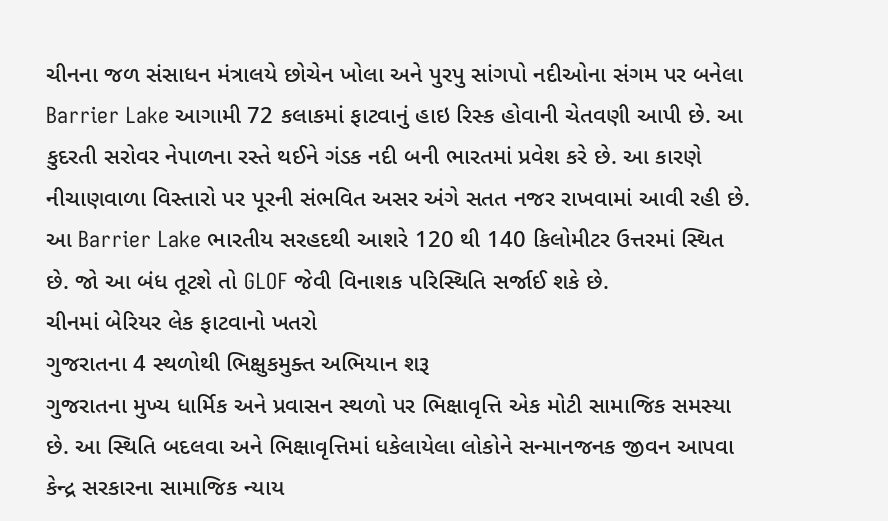ચીનના જળ સંસાધન મંત્રાલયે છોચેન ખોલા અને પુરપુ સાંગપો નદીઓના સંગમ પર બનેલા Barrier Lake આગામી 72 કલાકમાં ફાટવાનું હાઇ રિસ્ક હોવાની ચેતવણી આપી છે. આ કુદરતી સરોવર નેપાળના રસ્તે થઈને ગંડક નદી બની ભારતમાં પ્રવેશ કરે છે. આ કારણે નીચાણવાળા વિસ્તારો પર પૂરની સંભવિત અસર અંગે સતત નજર રાખવામાં આવી રહી છે. આ Barrier Lake ભારતીય સરહદથી આશરે 120 થી 140 કિલોમીટર ઉત્તરમાં સ્થિત છે. જો આ બંધ તૂટશે તો GLOF જેવી વિનાશક પરિસ્થિતિ સર્જાઈ શકે છે.
ચીનમાં બેરિયર લેક ફાટવાનો ખતરો
ગુજરાતના 4 સ્થળોથી ભિક્ષુકમુક્ત અભિયાન શરૂ
ગુજરાતના મુખ્ય ધાર્મિક અને પ્રવાસન સ્થળો પર ભિક્ષાવૃત્તિ એક મોટી સામાજિક સમસ્યા છે. આ સ્થિતિ બદલવા અને ભિક્ષાવૃત્તિમાં ધકેલાયેલા લોકોને સન્માનજનક જીવન આપવા કેન્દ્ર સરકારના સામાજિક ન્યાય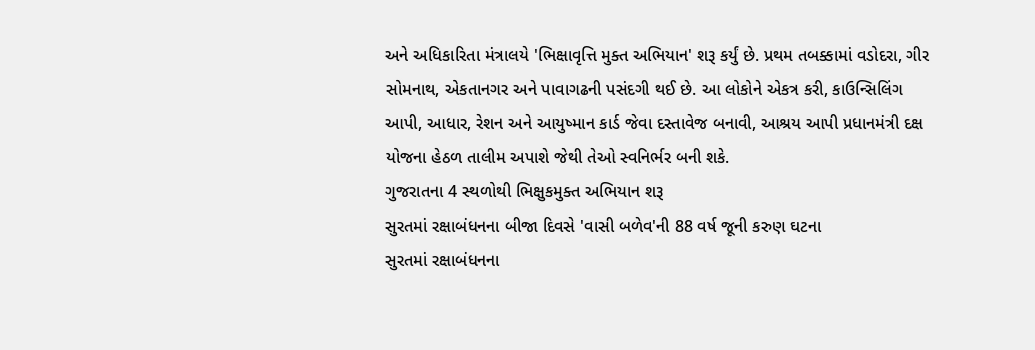અને અધિકારિતા મંત્રાલયે 'ભિક્ષાવૃત્તિ મુક્ત અભિયાન' શરૂ કર્યું છે. પ્રથમ તબક્કામાં વડોદરા, ગીર સોમનાથ, એકતાનગર અને પાવાગઢની પસંદગી થઈ છે. આ લોકોને એકત્ર કરી, કાઉન્સિલિંગ આપી, આધાર, રેશન અને આયુષ્માન કાર્ડ જેવા દસ્તાવેજ બનાવી, આશ્રય આપી પ્રધાનમંત્રી દક્ષ યોજના હેઠળ તાલીમ અપાશે જેથી તેઓ સ્વનિર્ભર બની શકે.
ગુજરાતના 4 સ્થળોથી ભિક્ષુકમુક્ત અભિયાન શરૂ
સુરતમાં રક્ષાબંધનના બીજા દિવસે 'વાસી બળેવ'ની 88 વર્ષ જૂની કરુણ ઘટના
સુરતમાં રક્ષાબંધનના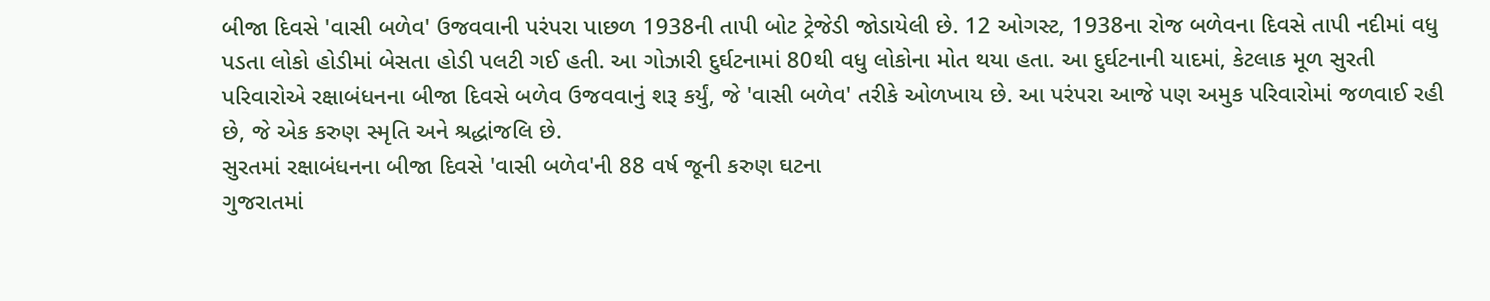બીજા દિવસે 'વાસી બળેવ' ઉજવવાની પરંપરા પાછળ 1938ની તાપી બોટ ટ્રેજેડી જોડાયેલી છે. 12 ઓગસ્ટ, 1938ના રોજ બળેવના દિવસે તાપી નદીમાં વધુ પડતા લોકો હોડીમાં બેસતા હોડી પલટી ગઈ હતી. આ ગોઝારી દુર્ઘટનામાં 80થી વધુ લોકોના મોત થયા હતા. આ દુર્ઘટનાની યાદમાં, કેટલાક મૂળ સુરતી પરિવારોએ રક્ષાબંધનના બીજા દિવસે બળેવ ઉજવવાનું શરૂ કર્યું, જે 'વાસી બળેવ' તરીકે ઓળખાય છે. આ પરંપરા આજે પણ અમુક પરિવારોમાં જળવાઈ રહી છે, જે એક કરુણ સ્મૃતિ અને શ્રદ્ધાંજલિ છે.
સુરતમાં રક્ષાબંધનના બીજા દિવસે 'વાસી બળેવ'ની 88 વર્ષ જૂની કરુણ ઘટના
ગુજરાતમાં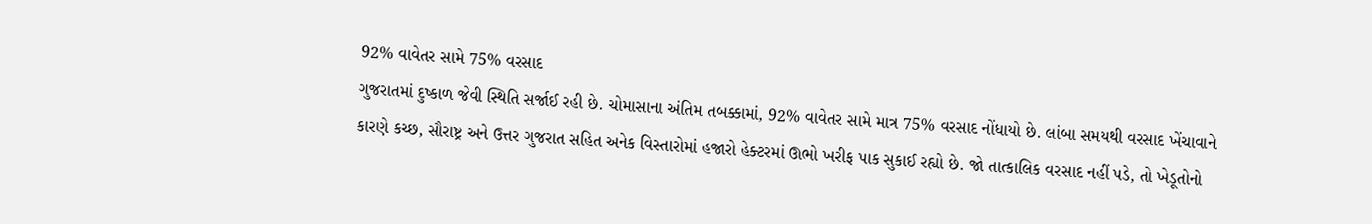92% વાવેતર સામે 75% વરસાદ
ગુજરાતમાં દુષ્કાળ જેવી સ્થિતિ સર્જાઈ રહી છે. ચોમાસાના અંતિમ તબક્કામાં, 92% વાવેતર સામે માત્ર 75% વરસાદ નોંધાયો છે. લાંબા સમયથી વરસાદ ખેંચાવાને કારણે કચ્છ, સૌરાષ્ટ્ર અને ઉત્તર ગુજરાત સહિત અનેક વિસ્તારોમાં હજારો હેક્ટરમાં ઊભો ખરીફ પાક સુકાઈ રહ્યો છે. જો તાત્કાલિક વરસાદ નહીં પડે, તો ખેડૂતોનો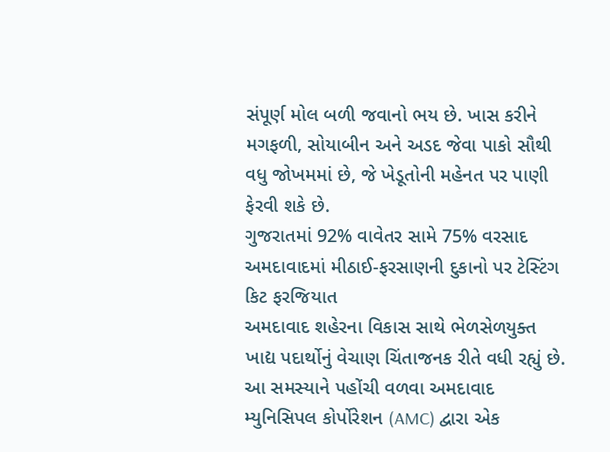સંપૂર્ણ મોલ બળી જવાનો ભય છે. ખાસ કરીને મગફળી, સોયાબીન અને અડદ જેવા પાકો સૌથી વધુ જોખમમાં છે, જે ખેડૂતોની મહેનત પર પાણી ફેરવી શકે છે.
ગુજરાતમાં 92% વાવેતર સામે 75% વરસાદ
અમદાવાદમાં મીઠાઈ-ફરસાણની દુકાનો પર ટેસ્ટિંગ કિટ ફરજિયાત
અમદાવાદ શહેરના વિકાસ સાથે ભેળસેળયુક્ત ખાદ્ય પદાર્થોનું વેચાણ ચિંતાજનક રીતે વધી રહ્યું છે. આ સમસ્યાને પહોંચી વળવા અમદાવાદ મ્યુનિસિપલ કોર્પોરેશન (AMC) દ્વારા એક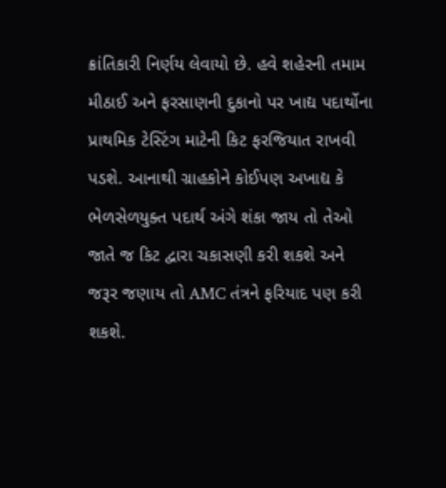ક્રાંતિકારી નિર્ણય લેવાયો છે. હવે શહેરની તમામ મીઠાઈ અને ફરસાણની દુકાનો પર ખાદ્ય પદાર્થોના પ્રાથમિક ટેસ્ટિંગ માટેની કિટ ફરજિયાત રાખવી પડશે. આનાથી ગ્રાહકોને કોઈપણ અખાદ્ય કે ભેળસેળયુક્ત પદાર્થ અંગે શંકા જાય તો તેઓ જાતે જ કિટ દ્વારા ચકાસણી કરી શકશે અને જરૂર જણાય તો AMC તંત્રને ફરિયાદ પણ કરી શકશે.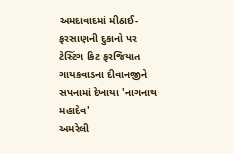અમદાવાદમાં મીઠાઈ-ફરસાણની દુકાનો પર ટેસ્ટિંગ કિટ ફરજિયાત
ગાયકવાડના દીવાનજીને સપનામાં દેખાયા 'નાગનાથ મહાદેવ'
અમરેલી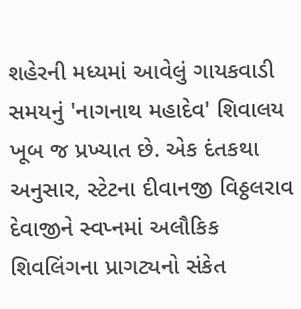શહેરની મધ્યમાં આવેલું ગાયકવાડી સમયનું 'નાગનાથ મહાદેવ' શિવાલય ખૂબ જ પ્રખ્યાત છે. એક દંતકથા અનુસાર, સ્ટેટના દીવાનજી વિઠ્ઠલરાવ દેવાજીને સ્વપ્નમાં અલૌકિક શિવલિંગના પ્રાગટ્યનો સંકેત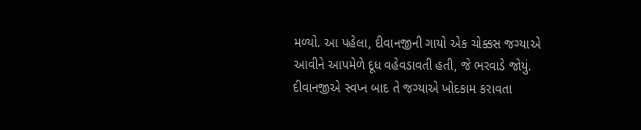મળ્યો. આ પહેલા, દીવાનજીની ગાયો એક ચોક્કસ જગ્યાએ આવીને આપમેળે દૂધ વહેવડાવતી હતી, જે ભરવાડે જોયું. દીવાનજીએ સ્વપ્ન બાદ તે જગ્યાએ ખોદકામ કરાવતા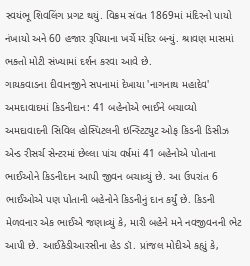સ્વયંભૂ શિવલિંગ પ્રગટ થયું. વિક્રમ સંવત 1869માં મંદિરનો પાયો નંખાયો અને 60 હજાર રૂપિયાના ખર્ચે મંદિર બન્યું. શ્રાવણ માસમાં ભક્તો મોટી સંખ્યામાં દર્શન કરવા આવે છે.
ગાયકવાડના દીવાનજીને સપનામાં દેખાયા 'નાગનાથ મહાદેવ'
અમદાવાદમાં કિડનીદાન: 41 બહેનોએ ભાઈને બચાવ્યો
અમદાવાદની સિવિલ હોસ્પિટલની ઇન્સ્ટિટ્યુટ ઓફ કિડની ડિસીઝ એન્ડ રીસર્ચ સેન્ટરમાં છેલ્લા પાંચ વર્ષમાં 41 બહેનોએ પોતાના ભાઈઓને કિડનીદાન આપી જીવન બચાવ્યું છે. આ ઉપરાંત 6 ભાઈઓએ પણ પોતાની બહેનોને કિડનીનું દાન કર્યું છે. કિડની મેળવનાર એક ભાઈએ જણાવ્યું કે, મારી બહેને મને નવજીવનની ભેટ આપી છે. આઈકેડીઆરસીના હેડ ડૉ. પ્રાંજલ મોદીએ કહ્યું કે,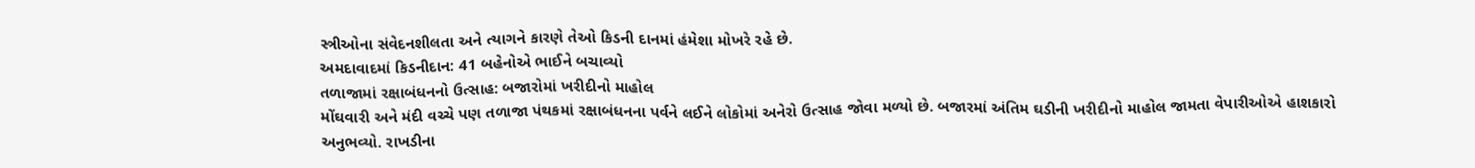સ્ત્રીઓના સંવેદનશીલતા અને ત્યાગને કારણે તેઓ કિડની દાનમાં હંમેશા મોખરે રહે છે.
અમદાવાદમાં કિડનીદાન: 41 બહેનોએ ભાઈને બચાવ્યો
તળાજામાં રક્ષાબંધનનો ઉત્સાહ: બજારોમાં ખરીદીનો માહોલ
મોંઘવારી અને મંદી વચ્ચે પણ તળાજા પંથકમાં રક્ષાબંધનના પર્વને લઈને લોકોમાં અનેરો ઉત્સાહ જોવા મળ્યો છે. બજારમાં અંતિમ ઘડીની ખરીદીનો માહોલ જામતા વેપારીઓએ હાશકારો અનુભવ્યો. રાખડીના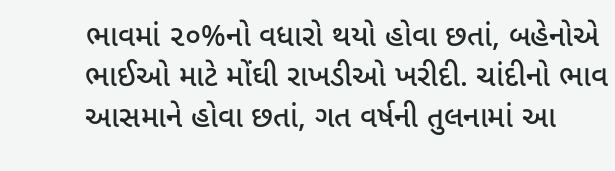ભાવમાં ૨૦%નો વધારો થયો હોવા છતાં, બહેનોએ ભાઈઓ માટે મોંઘી રાખડીઓ ખરીદી. ચાંદીનો ભાવ આસમાને હોવા છતાં, ગત વર્ષની તુલનામાં આ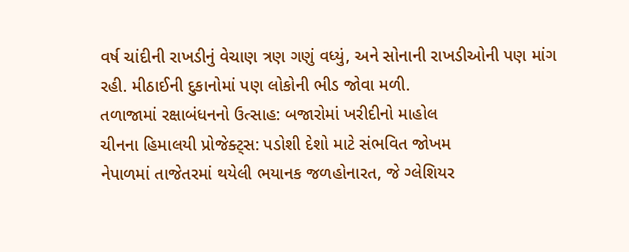વર્ષ ચાંદીની રાખડીનું વેચાણ ત્રણ ગણું વધ્યું, અને સોનાની રાખડીઓની પણ માંગ રહી. મીઠાઈની દુકાનોમાં પણ લોકોની ભીડ જોવા મળી.
તળાજામાં રક્ષાબંધનનો ઉત્સાહ: બજારોમાં ખરીદીનો માહોલ
ચીનના હિમાલયી પ્રોજેક્ટ્સ: પડોશી દેશો માટે સંભવિત જોખમ
નેપાળમાં તાજેતરમાં થયેલી ભયાનક જળહોનારત, જે ગ્લેશિયર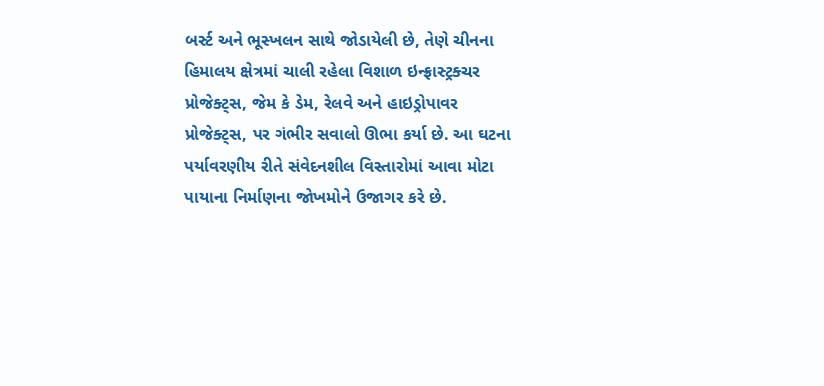બર્સ્ટ અને ભૂસ્ખલન સાથે જોડાયેલી છે, તેણે ચીનના હિમાલય ક્ષેત્રમાં ચાલી રહેલા વિશાળ ઇન્ફ્રાસ્ટ્રક્ચર પ્રોજેક્ટ્સ, જેમ કે ડેમ, રેલવે અને હાઇડ્રોપાવર પ્રોજેક્ટ્સ, પર ગંભીર સવાલો ઊભા કર્યા છે. આ ઘટના પર્યાવરણીય રીતે સંવેદનશીલ વિસ્તારોમાં આવા મોટા પાયાના નિર્માણના જોખમોને ઉજાગર કરે છે.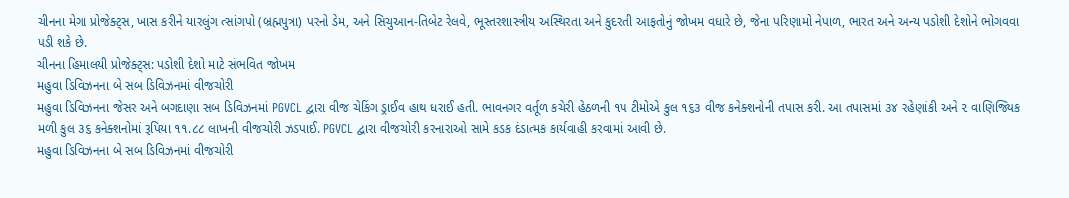ચીનના મેગા પ્રોજેક્ટ્સ, ખાસ કરીને યારલુંગ ત્સાંગપો (બ્રહ્મપુત્રા) પરનો ડેમ, અને સિચુઆન-તિબેટ રેલવે, ભૂસ્તરશાસ્ત્રીય અસ્થિરતા અને કુદરતી આફતોનું જોખમ વધારે છે, જેના પરિણામો નેપાળ, ભારત અને અન્ય પડોશી દેશોને ભોગવવા પડી શકે છે.
ચીનના હિમાલયી પ્રોજેક્ટ્સ: પડોશી દેશો માટે સંભવિત જોખમ
મહુવા ડિવિઝનના બે સબ ડિવિઝનમાં વીજચોરી
મહુવા ડિવિઝનના જેસર અને બગદાણા સબ ડિવિઝનમાં PGVCL દ્વારા વીજ ચેકિંગ ડ્રાઈવ હાથ ધરાઈ હતી. ભાવનગર વર્તૂળ કચેરી હેઠળની ૧૫ ટીમોએ કુલ ૧૬૩ વીજ કનેક્શનોની તપાસ કરી. આ તપાસમાં ૩૪ રહેણાંકી અને ૨ વાણિજ્યિક મળી કુલ ૩૬ કનેક્શનોમાં રૂપિયા ૧૧.૮૮ લાખની વીજચોરી ઝડપાઈ. PGVCL દ્વારા વીજચોરી કરનારાઓ સામે કડક દંડાત્મક કાર્યવાહી કરવામાં આવી છે.
મહુવા ડિવિઝનના બે સબ ડિવિઝનમાં વીજચોરી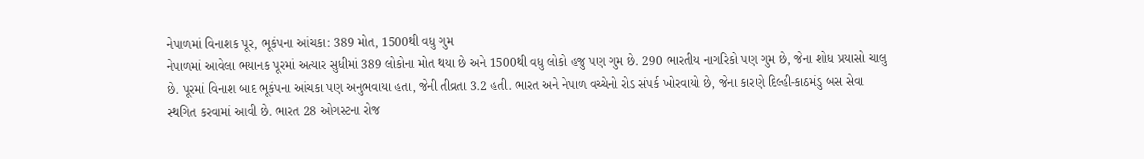નેપાળમાં વિનાશક પૂર, ભૂકંપના આંચકા: 389 મોત, 1500થી વધુ ગુમ
નેપાળમાં આવેલા ભયાનક પૂરમાં અત્યાર સુધીમાં 389 લોકોના મોત થયા છે અને 1500થી વધુ લોકો હજુ પણ ગુમ છે. 290 ભારતીય નાગરિકો પણ ગુમ છે, જેના શોધ પ્રયાસો ચાલુ છે. પૂરમાં વિનાશ બાદ ભૂકંપના આંચકા પણ અનુભવાયા હતા, જેની તીવ્રતા 3.2 હતી. ભારત અને નેપાળ વચ્ચેનો રોડ સંપર્ક ખોરવાયો છે, જેના કારણે દિલ્હી-કાઠમંડુ બસ સેવા સ્થગિત કરવામાં આવી છે. ભારત 28 ઓગસ્ટના રોજ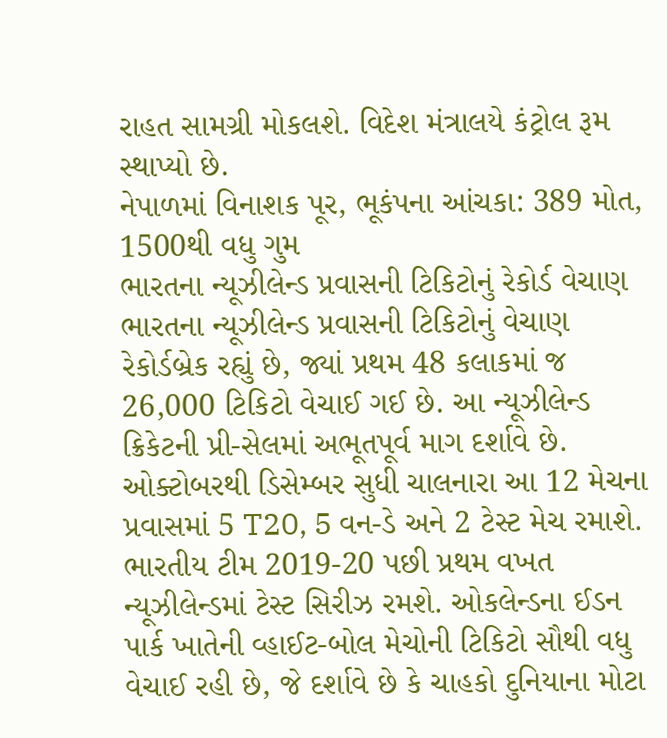રાહત સામગ્રી મોકલશે. વિદેશ મંત્રાલયે કંટ્રોલ રૂમ સ્થાપ્યો છે.
નેપાળમાં વિનાશક પૂર, ભૂકંપના આંચકા: 389 મોત, 1500થી વધુ ગુમ
ભારતના ન્યૂઝીલેન્ડ પ્રવાસની ટિકિટોનું રેકોર્ડ વેચાણ
ભારતના ન્યૂઝીલેન્ડ પ્રવાસની ટિકિટોનું વેચાણ રેકોર્ડબ્રેક રહ્યું છે, જ્યાં પ્રથમ 48 કલાકમાં જ 26,000 ટિકિટો વેચાઈ ગઈ છે. આ ન્યૂઝીલેન્ડ ક્રિકેટની પ્રી-સેલમાં અભૂતપૂર્વ માગ દર્શાવે છે. ઓક્ટોબરથી ડિસેમ્બર સુધી ચાલનારા આ 12 મેચના પ્રવાસમાં 5 T20, 5 વન-ડે અને 2 ટેસ્ટ મેચ રમાશે. ભારતીય ટીમ 2019-20 પછી પ્રથમ વખત ન્યૂઝીલેન્ડમાં ટેસ્ટ સિરીઝ રમશે. ઓકલેન્ડના ઈડન પાર્ક ખાતેની વ્હાઈટ-બોલ મેચોની ટિકિટો સૌથી વધુ વેચાઈ રહી છે, જે દર્શાવે છે કે ચાહકો દુનિયાના મોટા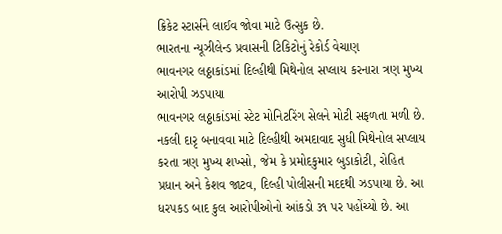ક્રિકેટ સ્ટાર્સને લાઈવ જોવા માટે ઉત્સુક છે.
ભારતના ન્યૂઝીલેન્ડ પ્રવાસની ટિકિટોનું રેકોર્ડ વેચાણ
ભાવનગર લઠ્ઠાકાંડમાં દિલ્હીથી મિથેનોલ સપ્લાય કરનારા ત્રણ મુખ્ય આરોપી ઝડપાયા
ભાવનગર લઠ્ઠાકાંડમાં સ્ટેટ મોનિટરિંગ સેલને મોટી સફળતા મળી છે. નકલી દારૃ બનાવવા માટે દિલ્હીથી અમદાવાદ સુધી મિથેનોલ સપ્લાય કરતા ત્રણ મુખ્ય શખ્સો, જેમ કે પ્રમોદકુમાર બુડાકોટી, રોહિત પ્રધાન અને કેશવ જાટવ, દિલ્હી પોલીસની મદદથી ઝડપાયા છે. આ ધરપકડ બાદ કુલ આરોપીઓનો આંકડો ૩૧ પર પહોંચ્યો છે. આ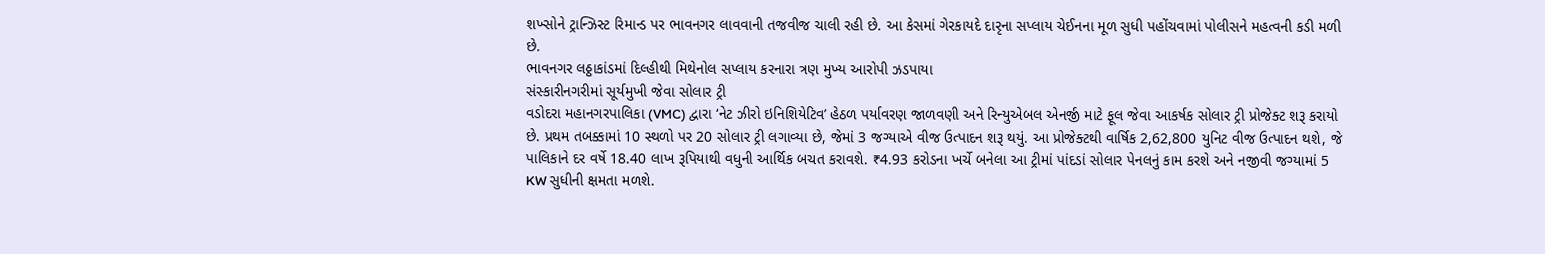શખ્સોને ટ્રાન્ઝિસ્ટ રિમાન્ડ પર ભાવનગર લાવવાની તજવીજ ચાલી રહી છે. આ કેસમાં ગેરકાયદે દારૃના સપ્લાય ચેઈનના મૂળ સુધી પહોંચવામાં પોલીસને મહત્વની કડી મળી છે.
ભાવનગર લઠ્ઠાકાંડમાં દિલ્હીથી મિથેનોલ સપ્લાય કરનારા ત્રણ મુખ્ય આરોપી ઝડપાયા
સંસ્કારીનગરીમાં સૂર્યમુખી જેવા સોલાર ટ્રી
વડોદરા મહાનગરપાલિકા (VMC) દ્વારા ‘નેટ ઝીરો ઇનિશિયેટિવ’ હેઠળ પર્યાવરણ જાળવણી અને રિન્યુએબલ એનર્જી માટે ફૂલ જેવા આકર્ષક સોલાર ટ્રી પ્રોજેક્ટ શરૂ કરાયો છે. પ્રથમ તબક્કામાં 10 સ્થળો પર 20 સોલાર ટ્રી લગાવ્યા છે, જેમાં 3 જગ્યાએ વીજ ઉત્પાદન શરૂ થયું. આ પ્રોજેક્ટથી વાર્ષિક 2,62,800 યુનિટ વીજ ઉત્પાદન થશે, જે પાલિકાને દર વર્ષે 18.40 લાખ રૂપિયાથી વધુની આર્થિક બચત કરાવશે. ₹4.93 કરોડના ખર્ચે બનેલા આ ટ્રીમાં પાંદડાં સોલાર પેનલનું કામ કરશે અને નજીવી જગ્યામાં 5 KW સુધીની ક્ષમતા મળશે.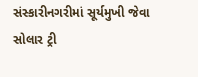સંસ્કારીનગરીમાં સૂર્યમુખી જેવા સોલાર ટ્રી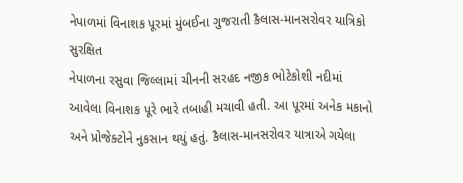નેપાળમાં વિનાશક પૂરમાં મુંબઈના ગુજરાતી કૈલાસ-માનસરોવર યાત્રિકો સુરક્ષિત
નેપાળના રસુવા જિલ્લામાં ચીનની સરહદ નજીક ભોટેકોશી નદીમાં આવેલા વિનાશક પૂરે ભારે તબાહી મચાવી હતી. આ પૂરમાં અનેક મકાનો અને પ્રોજેક્ટોને નુકસાન થયું હતું. કૈલાસ-માનસરોવર યાત્રાએ ગયેલા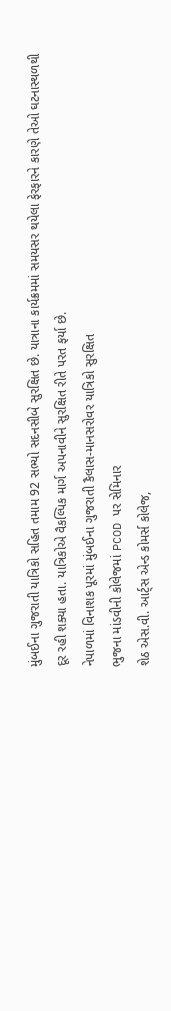મુંબઈના ગુજરાતી યાત્રિકો સહિત તમામ 92 સભ્યો સદનસીબે સુરક્ષિત છે. યાત્રાના કાર્યક્રમમાં સમયસર થયેલા ફેરફારને કારણે તેઓ ઘટનાસ્થળથી દૂર રહી શક્યા હતા. યાત્રિકોએ વૈકલ્પિક માર્ગ અપનાવીને સુરક્ષિત રીતે પરત ફર્યા છે.
નેપાળમાં વિનાશક પૂરમાં મુંબઈના ગુજરાતી કૈલાસ-માનસરોવર યાત્રિકો સુરક્ષિત
ભુજના માંડવીની કોલેજમાં PCOD પર સેમિનાર
શેઠ એસ.વી. આર્ટ્સ એન્ડ કોમર્સ કોલેજ,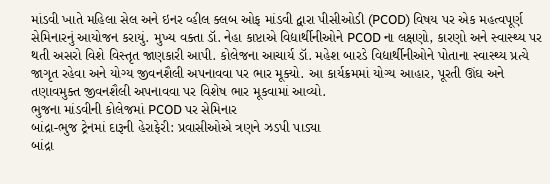માંડવી ખાતે મહિલા સેલ અને ઇનર વ્હીલ ક્લબ ઓફ માંડવી દ્વારા પીસીઓડી (PCOD) વિષય પર એક મહત્વપૂર્ણ સેમિનારનું આયોજન કરાયું. મુખ્ય વક્તા ડૉ. નેહા કાપ્ટાએ વિદ્યાર્થીનીઓને PCOD ના લક્ષણો, કારણો અને સ્વાસ્થ્ય પર થતી અસરો વિશે વિસ્તૃત જાણકારી આપી. કોલેજના આચાર્ય ડૉ. મહેશ બારડે વિદ્યાર્થીનીઓને પોતાના સ્વાસ્થ્ય પ્રત્યે જાગૃત રહેવા અને યોગ્ય જીવનશૈલી અપનાવવા પર ભાર મૂક્યો. આ કાર્યક્રમમાં યોગ્ય આહાર, પૂરતી ઊંઘ અને તણાવમુક્ત જીવનશૈલી અપનાવવા પર વિશેષ ભાર મૂકવામાં આવ્યો.
ભુજના માંડવીની કોલેજમાં PCOD પર સેમિનાર
બાંદ્રા-ભુજ ટ્રેનમાં દારૂની હેરાફેરી: પ્રવાસીઓએ ત્રણને ઝડપી પાડ્યા
બાંદ્રા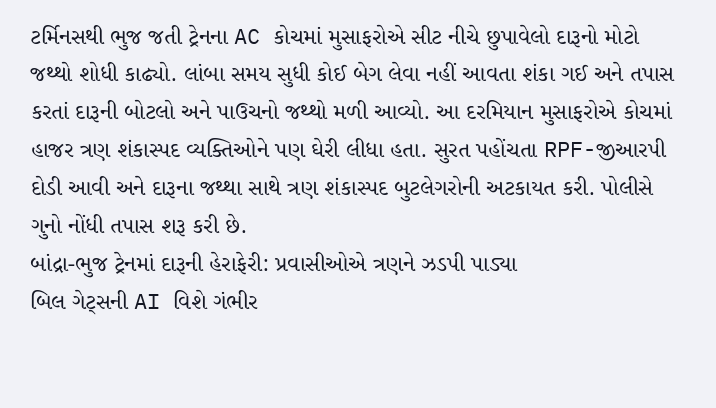ટર્મિનસથી ભુજ જતી ટ્રેનના AC કોચમાં મુસાફરોએ સીટ નીચે છુપાવેલો દારૂનો મોટો જથ્થો શોધી કાઢ્યો. લાંબા સમય સુધી કોઈ બેગ લેવા નહીં આવતા શંકા ગઈ અને તપાસ કરતાં દારૂની બોટલો અને પાઉચનો જથ્થો મળી આવ્યો. આ દરમિયાન મુસાફરોએ કોચમાં હાજર ત્રણ શંકાસ્પદ વ્યક્તિઓને પણ ઘેરી લીધા હતા. સુરત પહોંચતા RPF-જીઆરપી દોડી આવી અને દારૂના જથ્થા સાથે ત્રણ શંકાસ્પદ બુટલેગરોની અટકાયત કરી. પોલીસે ગુનો નોંધી તપાસ શરૂ કરી છે.
બાંદ્રા-ભુજ ટ્રેનમાં દારૂની હેરાફેરી: પ્રવાસીઓએ ત્રણને ઝડપી પાડ્યા
બિલ ગેટ્સની AI વિશે ગંભીર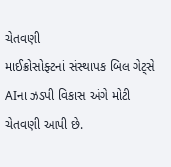ચેતવણી
માઈક્રોસોફ્ટનાં સંસ્થાપક બિલ ગેટ્સે AIના ઝડપી વિકાસ અંગે મોટી ચેતવણી આપી છે.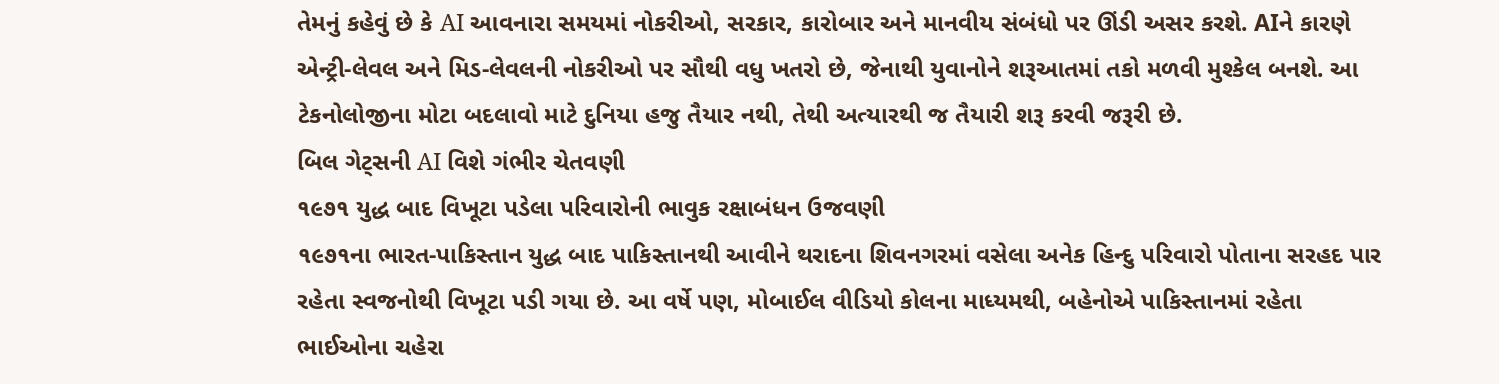તેમનું કહેવું છે કે AI આવનારા સમયમાં નોકરીઓ, સરકાર, કારોબાર અને માનવીય સંબંધો પર ઊંડી અસર કરશે. AIને કારણે એન્ટ્રી-લેવલ અને મિડ-લેવલની નોકરીઓ પર સૌથી વધુ ખતરો છે, જેનાથી યુવાનોને શરૂઆતમાં તકો મળવી મુશ્કેલ બનશે. આ ટેકનોલોજીના મોટા બદલાવો માટે દુનિયા હજુ તૈયાર નથી, તેથી અત્યારથી જ તૈયારી શરૂ કરવી જરૂરી છે.
બિલ ગેટ્સની AI વિશે ગંભીર ચેતવણી
૧૯૭૧ યુદ્ધ બાદ વિખૂટા પડેલા પરિવારોની ભાવુક રક્ષાબંધન ઉજવણી
૧૯૭૧ના ભારત-પાકિસ્તાન યુદ્ધ બાદ પાકિસ્તાનથી આવીને થરાદના શિવનગરમાં વસેલા અનેક હિન્દુ પરિવારો પોતાના સરહદ પાર રહેતા સ્વજનોથી વિખૂટા પડી ગયા છે. આ વર્ષે પણ, મોબાઈલ વીડિયો કોલના માધ્યમથી, બહેનોએ પાકિસ્તાનમાં રહેતા ભાઈઓના ચહેરા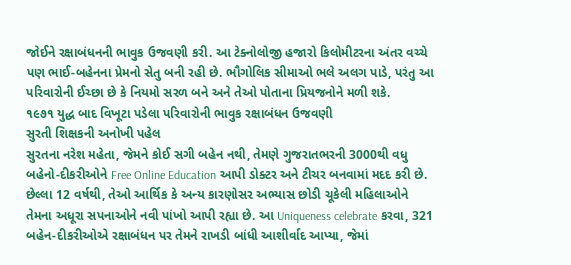જોઈને રક્ષાબંધનની ભાવુક ઉજવણી કરી. આ ટેક્નોલોજી હજારો કિલોમીટરના અંતર વચ્ચે પણ ભાઈ-બહેનના પ્રેમનો સેતુ બની રહી છે. ભૌગોલિક સીમાઓ ભલે અલગ પાડે, પરંતુ આ પરિવારોની ઈચ્છા છે કે નિયમો સરળ બને અને તેઓ પોતાના પ્રિયજનોને મળી શકે.
૧૯૭૧ યુદ્ધ બાદ વિખૂટા પડેલા પરિવારોની ભાવુક રક્ષાબંધન ઉજવણી
સુરતી શિક્ષકની અનોખી પહેલ
સુરતના નરેશ મહેતા, જેમને કોઈ સગી બહેન નથી, તેમણે ગુજરાતભરની 3000થી વધુ બહેનો-દીકરીઓને Free Online Education આપી ડોક્ટર અને ટીચર બનવામાં મદદ કરી છે. છેલ્લા 12 વર્ષથી, તેઓ આર્થિક કે અન્ય કારણોસર અભ્યાસ છોડી ચૂકેલી મહિલાઓને તેમના અધૂરા સપનાઓને નવી પાંખો આપી રહ્યા છે. આ Uniqueness celebrate કરવા, 321 બહેન-દીકરીઓએ રક્ષાબંધન પર તેમને રાખડી બાંધી આશીર્વાદ આપ્યા, જેમાં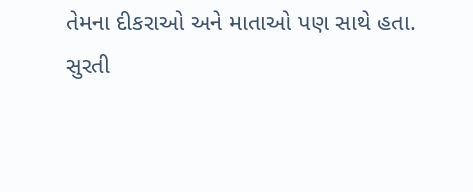તેમના દીકરાઓ અને માતાઓ પણ સાથે હતા.
સુરતી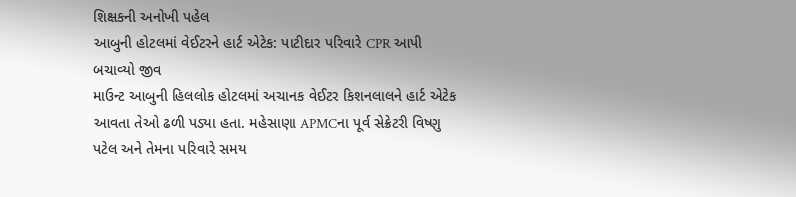શિક્ષકની અનોખી પહેલ
આબુની હોટલમાં વેઈટરને હાર્ટ એટેક: પાટીદાર પરિવારે CPR આપી બચાવ્યો જીવ
માઉન્ટ આબુની હિલલોક હોટલમાં અચાનક વેઈટર કિશનલાલને હાર્ટ એટેક આવતા તેઓ ઢળી પડ્યા હતા. મહેસાણા APMCના પૂર્વ સેક્રેટરી વિષ્ણુ પટેલ અને તેમના પરિવારે સમય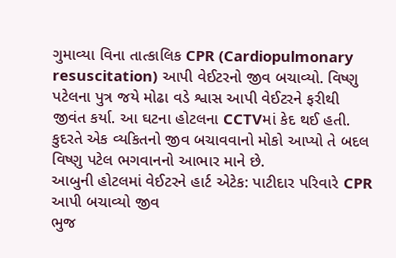ગુમાવ્યા વિના તાત્કાલિક CPR (Cardiopulmonary resuscitation) આપી વેઈટરનો જીવ બચાવ્યો. વિષ્ણુ પટેલના પુત્ર જયે મોઢા વડે શ્વાસ આપી વેઈટરને ફરીથી જીવંત કર્યા. આ ઘટના હોટલના CCTVમાં કેદ થઈ હતી. કુદરતે એક વ્યકિતનો જીવ બચાવવાનો મોકો આપ્યો તે બદલ વિષ્ણુ પટેલ ભગવાનનો આભાર માને છે.
આબુની હોટલમાં વેઈટરને હાર્ટ એટેક: પાટીદાર પરિવારે CPR આપી બચાવ્યો જીવ
ભુજ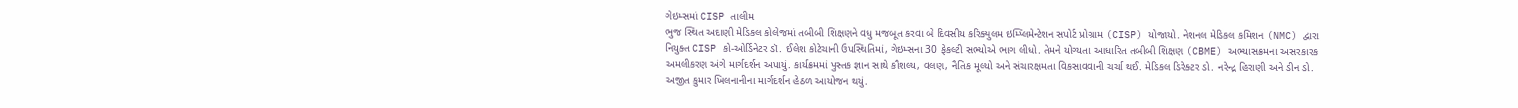ગેઇમ્સમાં CISP તાલીમ
ભુજ સ્થિત અદાણી મેડિકલ કોલેજમાં તબીબી શિક્ષણને વધુ મજબૂત કરવા બે દિવસીય કરિક્યુલમ ઇમ્પ્લિમેન્ટેશન સપોર્ટ પ્રોગ્રામ (CISP) યોજાયો. નેશનલ મેડિકલ કમિશન (NMC) દ્વારા નિયુક્ત CISP કો-ઓર્ડિનેટર ડૉ. ઈલેશ કોટેચાની ઉપસ્થિતિમાં, ગેઇમ્સના 30 ફેકલ્ટી સભ્યોએ ભાગ લીધો. તેમને યોગ્યતા આધારિત તબીબી શિક્ષણ (CBME) અભ્યાસક્રમના અસરકારક અમલીકરણ અંગે માર્ગદર્શન અપાયું. કાર્યક્રમમાં પુસ્તક જ્ઞાન સાથે કૌશલ્ય, વલણ, નૈતિક મૂલ્યો અને સંચારક્ષમતા વિકસાવવાની ચર્ચા થઈ. મેડિકલ ડિરેક્ટર ડો. નરેન્દ્ર હિરાણી અને ડીન ડો. અજીત કુમાર ખિલનાનીના માર્ગદર્શન હેઠળ આયોજન થયું.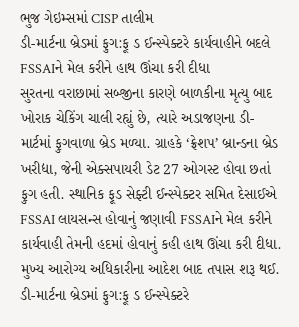ભુજ ગેઇમ્સમાં CISP તાલીમ
ડી-માર્ટના બ્રેડમાં ફુગ:ફૂ ડ ઈન્સ્પેક્ટરે કાર્યવાહીને બદલે FSSAIને મેલ કરીને હાથ ઊંચા કરી દીધા
સુરતના વરાછામાં સબ્જીના કારણે બાળકીના મૃત્યુ બાદ ખોરાક ચેકિંગ ચાલી રહ્યું છે, ત્યારે અડાજણના ડી-માર્ટમાં ફુગવાળા બ્રેડ મળ્યા. ગ્રાહકે ‘ફ્રેશપ’ બ્રાન્ડના બ્રેડ ખરીદ્યા, જેની એક્સપાયરી ડેટ 27 ઓગસ્ટ હોવા છતાં ફુગ હતી. સ્થાનિક ફૂડ સેફ્ટી ઈન્સ્પેક્ટર સમિત દેસાઈએ FSSAI લાયસન્સ હોવાનું જણાવી FSSAIને મેલ કરીને કાર્યવાહી તેમની હદમાં હોવાનું કહી હાથ ઊંચા કરી દીધા. મુખ્ય આરોગ્ય અધિકારીના આદેશ બાદ તપાસ શરૂ થઈ.
ડી-માર્ટના બ્રેડમાં ફુગ:ફૂ ડ ઈન્સ્પેક્ટરે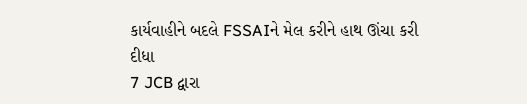કાર્યવાહીને બદલે FSSAIને મેલ કરીને હાથ ઊંચા કરી દીધા
7 JCB દ્વારા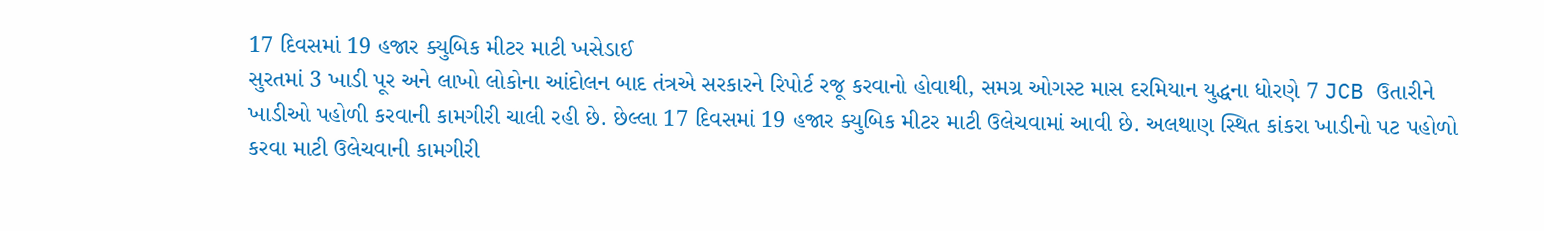17 દિવસમાં 19 હજાર ક્યુબિક મીટર માટી ખસેડાઈ
સુરતમાં 3 ખાડી પૂર અને લાખો લોકોના આંદોલન બાદ તંત્રએ સરકારને રિપોર્ટ રજૂ કરવાનો હોવાથી, સમગ્ર ઓગસ્ટ માસ દરમિયાન યુદ્ધના ધોરણે 7 JCB ઉતારીને ખાડીઓ પહોળી કરવાની કામગીરી ચાલી રહી છે. છેલ્લા 17 દિવસમાં 19 હજાર ક્યુબિક મીટર માટી ઉલેચવામાં આવી છે. અલથાણ સ્થિત કાંકરા ખાડીનો પટ પહોળો કરવા માટી ઉલેચવાની કામગીરી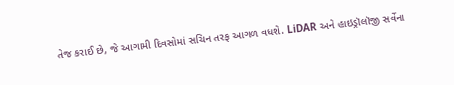તેજ કરાઈ છે, જે આગામી દિવસોમાં સચિન તરફ આગળ વધશે. LiDAR અને હાઇડ્રૉલૉજી સર્વેના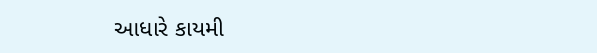આધારે કાયમી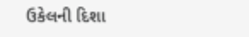ઉકેલની દિશા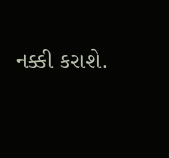નક્કી કરાશે.